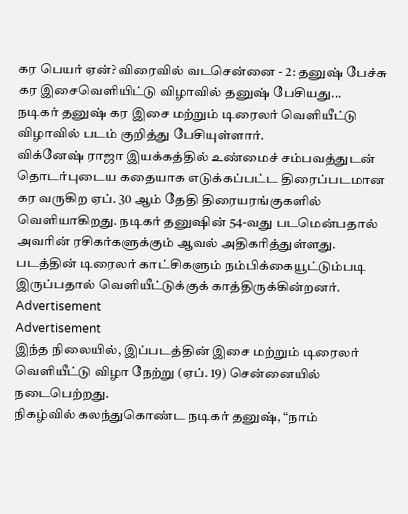கர பெயர் ஏன்? விரைவில் வடசென்னை - 2: தனுஷ் பேச்சு
கர இசைவெளியிட்டு விழாவில் தனுஷ் பேசியது...
நடிகர் தனுஷ் கர இசை மற்றும் டிரைலர் வெளியீட்டு விழாவில் படம் குறித்து பேசியுள்ளார்.
விக்னேஷ் ராஜா இயக்கத்தில் உண்மைச் சம்பவத்துடன் தொடர்புடைய கதையாக எடுக்கப்பட்ட திரைப்படமான கர வருகிற ஏப். 30 ஆம் தேதி திரையரங்குகளில் வெளியாகிறது. நடிகர் தனுஷின் 54-வது படமென்பதால் அவரின் ரசிகர்களுக்கும் ஆவல் அதிகரித்துள்ளது.
படத்தின் டிரைலர் காட்சிகளும் நம்பிக்கையூட்டும்படி இருப்பதால் வெளியீட்டுக்குக் காத்திருக்கின்றனர்.
Advertisement
Advertisement
இந்த நிலையில், இப்படத்தின் இசை மற்றும் டிரைலர் வெளியீட்டு விழா நேற்று (ஏப். 19) சென்னையில் நடைபெற்றது.
நிகழ்வில் கலந்துகொண்ட நடிகர் தனுஷ், “நாம்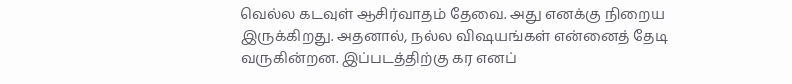வெல்ல கடவுள் ஆசிர்வாதம் தேவை. அது எனக்கு நிறைய இருக்கிறது. அதனால், நல்ல விஷயங்கள் என்னைத் தேடி வருகின்றன. இப்படத்திற்கு கர எனப்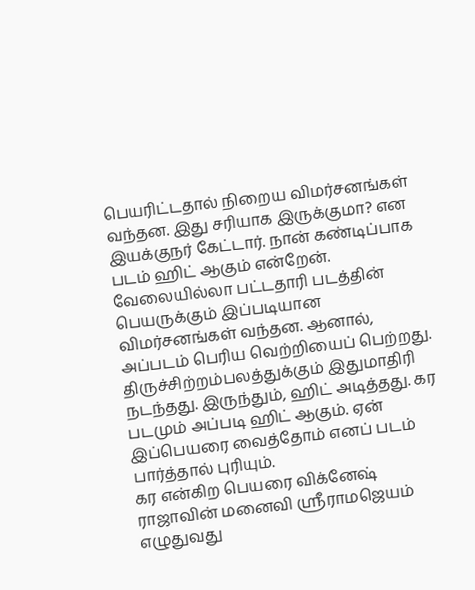பெயரிட்டதால் நிறைய விமர்சனங்கள் வந்தன. இது சரியாக இருக்குமா? என இயக்குநர் கேட்டார். நான் கண்டிப்பாக படம் ஹிட் ஆகும் என்றேன். வேலையில்லா பட்டதாரி படத்தின் பெயருக்கும் இப்படியான விமர்சனங்கள் வந்தன. ஆனால், அப்படம் பெரிய வெற்றியைப் பெற்றது. திருச்சிற்றம்பலத்துக்கும் இதுமாதிரி நடந்தது. இருந்தும், ஹிட் அடித்தது. கர படமும் அப்படி ஹிட் ஆகும். ஏன் இப்பெயரை வைத்தோம் எனப் படம் பார்த்தால் புரியும்.
கர என்கிற பெயரை விக்னேஷ் ராஜாவின் மனைவி ஸ்ரீராமஜெயம் எழுதுவது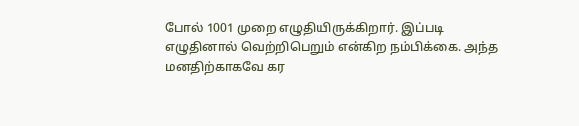போல் 1001 முறை எழுதியிருக்கிறார். இப்படி எழுதினால் வெற்றிபெறும் என்கிற நம்பிக்கை. அந்த மனதிற்காகவே கர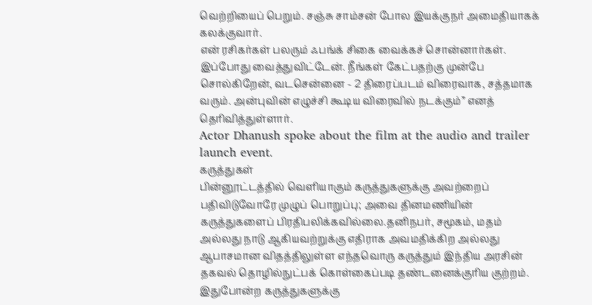வெற்றியைப் பெறும். சஞ்சு சாம்சன் போல இயக்குநர் அமைதியாகக் கலக்குவார்.
என் ரசிகர்கள் பலரும் ஃபங்க் சிகை வைக்கச் சொன்னார்கள். இப்போது வைத்துவிட்டேன். நீங்கள் கேட்பதற்கு முன்பே சொல்கிறேன், வடசென்னை - 2 திரைப்படம் விரைவாக, சத்தமாக வரும். அன்புவின் எழுச்சி கூடிய விரைவில் நடக்கும்” எனத் தெரிவித்துள்ளார்.
Actor Dhanush spoke about the film at the audio and trailer launch event.
கருத்துகள்
பின்னூட்டத்தில் வெளியாகும் கருத்துகளுக்கு அவற்றைப் பதிவிடுவோரே முழுப் பொறுப்பு; அவை தினமணியின் கருத்துகளைப் பிரதிபலிக்கவில்லை.தனிநபர், சமூகம், மதம் அல்லது நாடு ஆகியவற்றுக்கு எதிராக அவமதிக்கிற அல்லது ஆபாசமான விதத்திலுள்ள எந்தவொரு கருத்தும் இந்திய அரசின் தகவல் தொழில்நுட்பக் கொள்கைப்படி தண்டனைக்குரிய குற்றம். இதுபோன்ற கருத்துகளுக்கு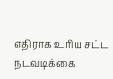எதிராக உரிய சட்ட நடவடிக்கை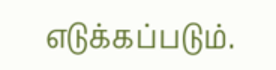எடுக்கப்படும்.